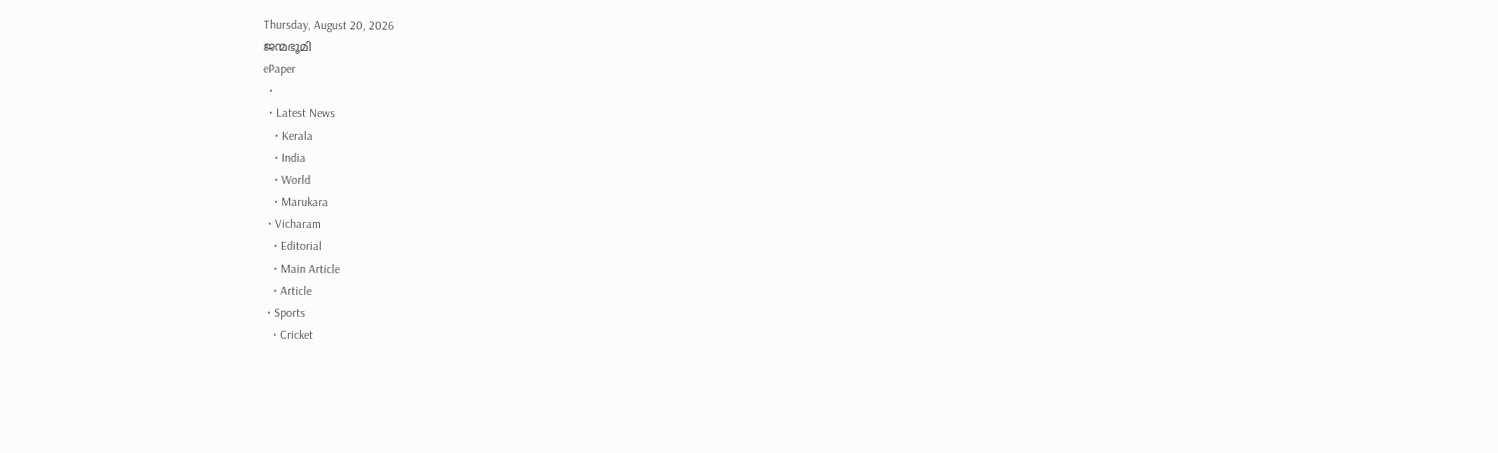Thursday, August 20, 2026
ജന്മഭൂമി
ePaper
  •
  • Latest News
    • Kerala
    • India
    • World
    • Marukara
  • Vicharam
    • Editorial
    • Main Article
    • Article
  • Sports
    • Cricket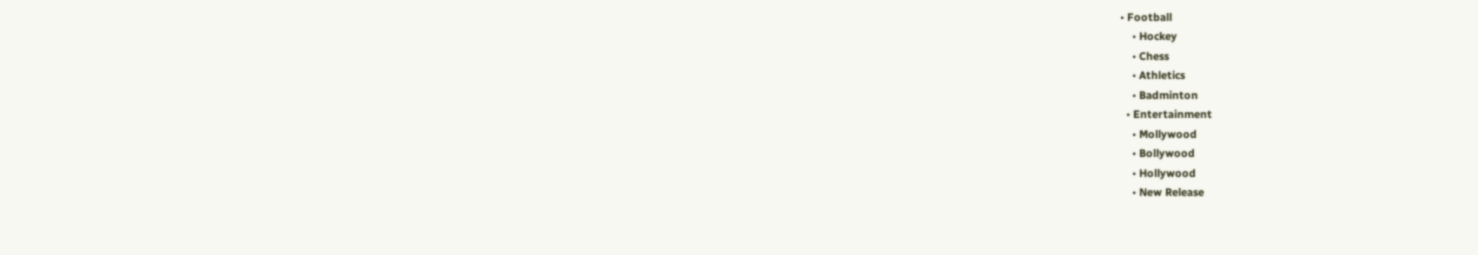• Football
    • Hockey
    • Chess
    • Athletics
    • Badminton
  • Entertainment
    • Mollywood
    • Bollywood
    • Hollywood
    • New Release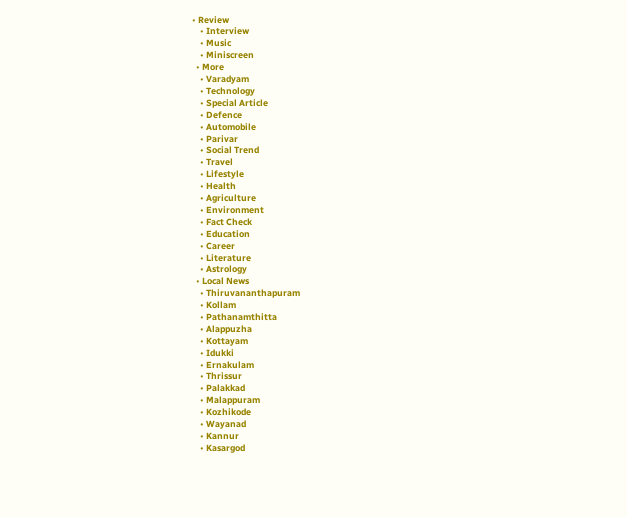• Review
    • Interview
    • Music
    • Miniscreen
  • More
    • Varadyam
    • Technology
    • Special Article
    • Defence
    • Automobile
    • Parivar
    • Social Trend
    • Travel
    • Lifestyle
    • Health
    • Agriculture
    • Environment
    • Fact Check
    • Education
    • Career
    • Literature
    • Astrology
  • Local News
    • Thiruvananthapuram
    • Kollam
    • Pathanamthitta
    • Alappuzha
    • Kottayam
    • Idukki
    • Ernakulam
    • Thrissur
    • Palakkad
    • Malappuram
    • Kozhikode
    • Wayanad
    • Kannur
    • Kasargod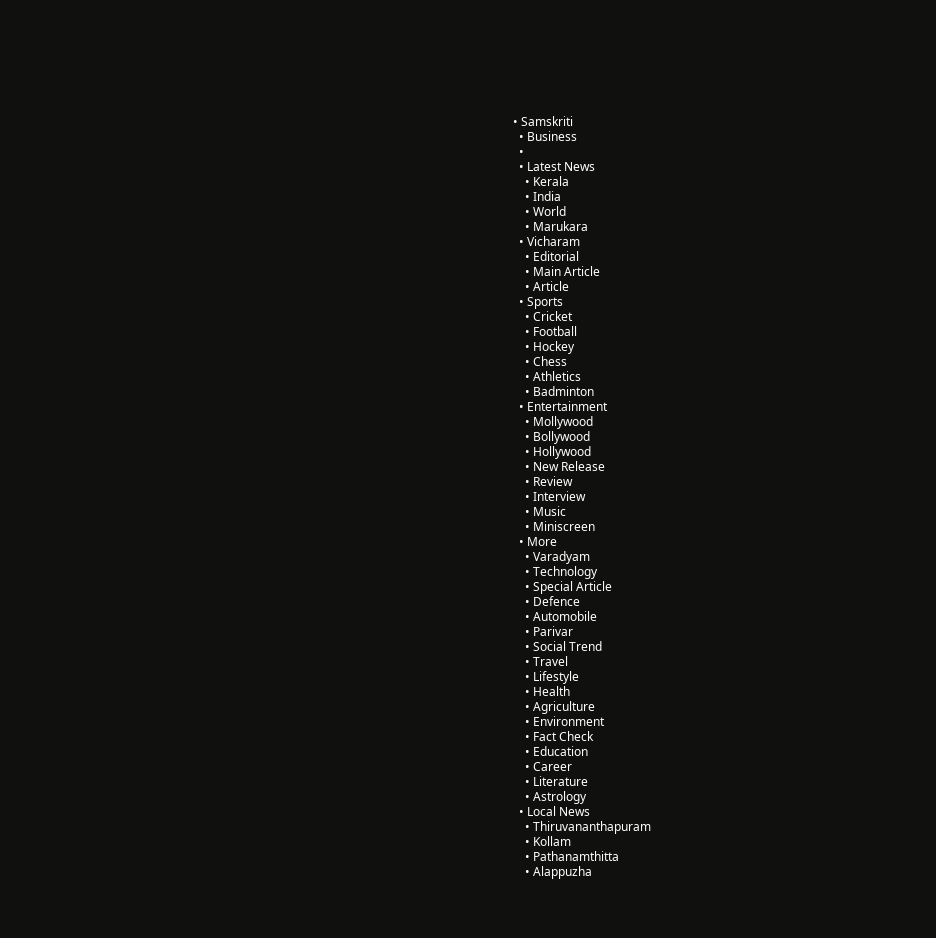• Samskriti
  • Business
  •
  • Latest News
    • Kerala
    • India
    • World
    • Marukara
  • Vicharam
    • Editorial
    • Main Article
    • Article
  • Sports
    • Cricket
    • Football
    • Hockey
    • Chess
    • Athletics
    • Badminton
  • Entertainment
    • Mollywood
    • Bollywood
    • Hollywood
    • New Release
    • Review
    • Interview
    • Music
    • Miniscreen
  • More
    • Varadyam
    • Technology
    • Special Article
    • Defence
    • Automobile
    • Parivar
    • Social Trend
    • Travel
    • Lifestyle
    • Health
    • Agriculture
    • Environment
    • Fact Check
    • Education
    • Career
    • Literature
    • Astrology
  • Local News
    • Thiruvananthapuram
    • Kollam
    • Pathanamthitta
    • Alappuzha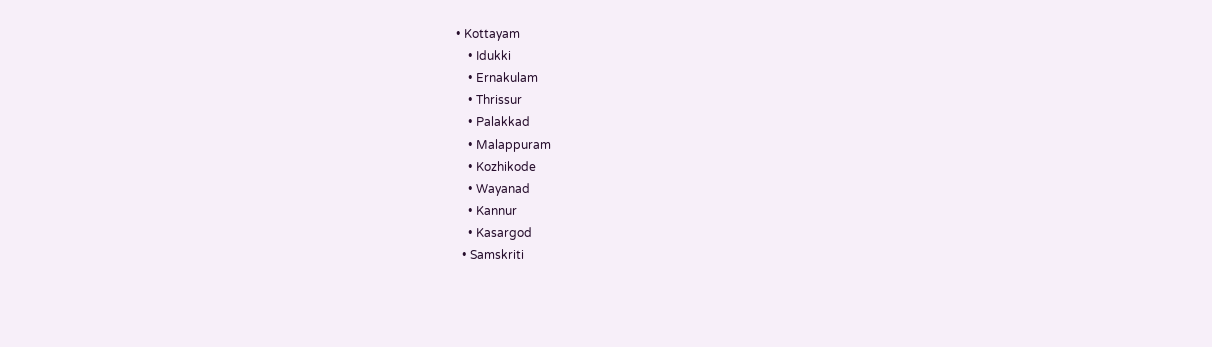• Kottayam
    • Idukki
    • Ernakulam
    • Thrissur
    • Palakkad
    • Malappuram
    • Kozhikode
    • Wayanad
    • Kannur
    • Kasargod
  • Samskriti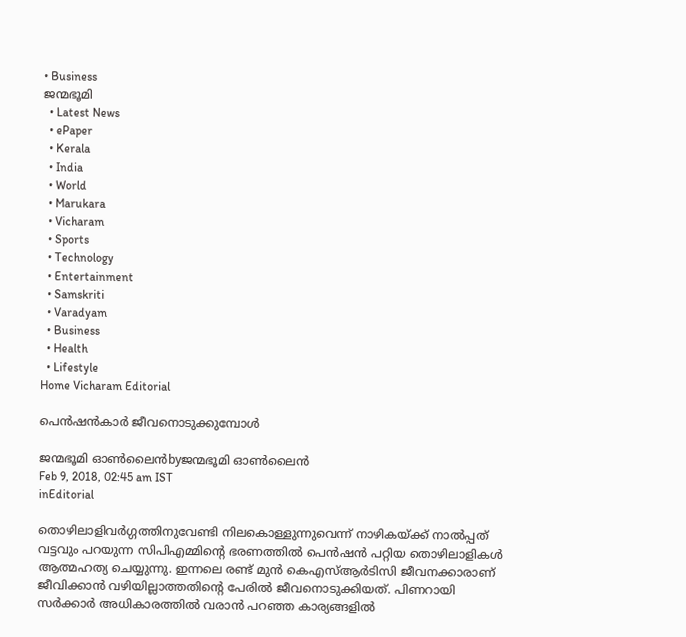• Business
ജന്മഭൂമി
  • Latest News
  • ePaper
  • Kerala
  • India
  • World
  • Marukara
  • Vicharam
  • Sports
  • Technology
  • Entertainment
  • Samskriti
  • Varadyam
  • Business
  • Health
  • Lifestyle
Home Vicharam Editorial

പെന്‍ഷന്‍കാര്‍ ജീവനൊടുക്കുമ്പോള്‍

ജന്മഭൂമി ഓണ്‍ലൈന്‍byജന്മഭൂമി ഓണ്‍ലൈന്‍
Feb 9, 2018, 02:45 am IST
inEditorial

തൊഴിലാളിവര്‍ഗ്ഗത്തിനുവേണ്ടി നിലകൊള്ളുന്നുവെന്ന് നാഴികയ്‌ക്ക് നാല്‍പ്പത് വട്ടവും പറയുന്ന സിപിഎമ്മിന്റെ ഭരണത്തില്‍ പെന്‍ഷന്‍ പറ്റിയ തൊഴിലാളികള്‍ ആത്മഹത്യ ചെയ്യുന്നു. ഇന്നലെ രണ്ട് മുന്‍ കെഎസ്ആര്‍ടിസി ജീവനക്കാരാണ് ജീവിക്കാന്‍ വഴിയില്ലാത്തതിന്റെ പേരില്‍ ജീവനൊടുക്കിയത്. പിണറായി സര്‍ക്കാര്‍ അധികാരത്തില്‍ വരാന്‍ പറഞ്ഞ കാര്യങ്ങളില്‍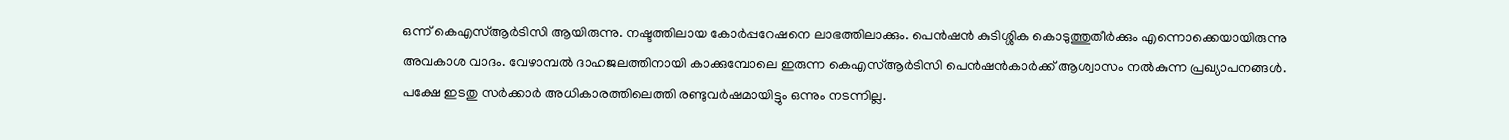ഒന്ന് കെഎസ്ആര്‍ടിസി ആയിരുന്നു. നഷ്ടത്തിലായ കോര്‍പ്പറേഷനെ ലാഭത്തിലാക്കും. പെന്‍ഷന്‍ കുടിശ്ശിക കൊടുത്തുതീര്‍ക്കും എന്നൊക്കെയായിരുന്നു അവകാശ വാദം. വേഴാമ്പല്‍ ദാഹജലത്തിനായി കാക്കുമ്പോലെ ഇരുന്ന കെഎസ്ആര്‍ടിസി പെന്‍ഷന്‍കാര്‍ക്ക് ആശ്വാസം നല്‍കുന്ന പ്രഖ്യാപനങ്ങള്‍. പക്ഷേ ഇടതു സര്‍ക്കാര്‍ അധികാരത്തിലെത്തി രണ്ടുവര്‍ഷമായിട്ടും ഒന്നും നടന്നില്ല.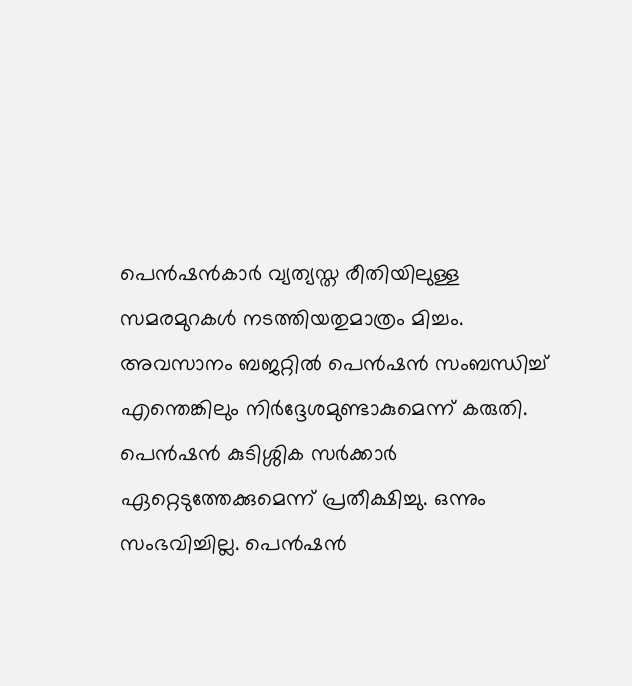പെന്‍ഷന്‍കാര്‍ വ്യത്യസ്ത രീതിയിലുള്ള സമരമുറകള്‍ നടത്തിയതുമാത്രം മിച്ചം. അവസാനം ബജറ്റില്‍ പെന്‍ഷന്‍ സംബന്ധിച്ച് എന്തെങ്കിലും നിര്‍ദ്ദേശമുണ്ടാകുമെന്ന് കരുതി. പെന്‍ഷന്‍ കുടിശ്ശിക സര്‍ക്കാര്‍ ഏറ്റെടുത്തേക്കുമെന്ന് പ്രതീക്ഷിച്ചു. ഒന്നും സംഭവിച്ചില്ല. പെന്‍ഷന്‍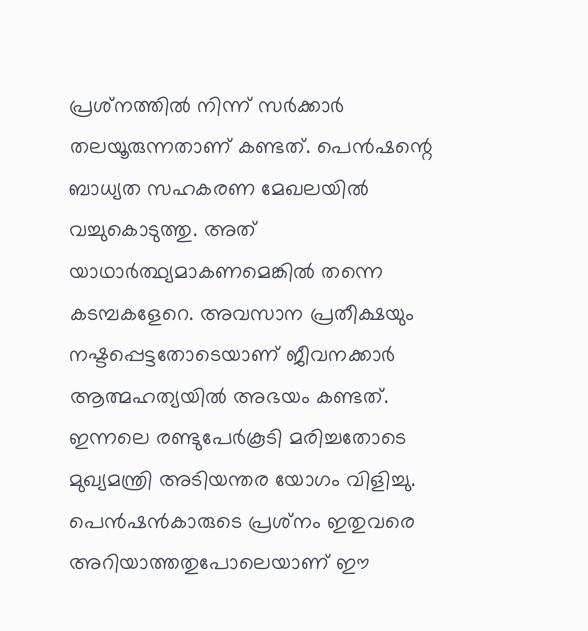പ്രശ്‌നത്തില്‍ നിന്ന് സര്‍ക്കാര്‍ തലയൂരുന്നതാണ് കണ്ടത്. പെന്‍ഷന്റെ ബാധ്യത സഹകരണ മേഖലയില്‍ വച്ചുകൊടുത്തു. അത് യാഥാര്‍ത്ഥ്യമാകണമെങ്കില്‍ തന്നെ കടമ്പകളേറെ. അവസാന പ്രതീക്ഷയും നഷ്ടപ്പെട്ടതോടെയാണ് ജീവനക്കാര്‍ ആത്മഹത്യയില്‍ അഭയം കണ്ടത്. ഇന്നലെ രണ്ടുപേര്‍കൂടി മരിച്ചതോടെ മുഖ്യമന്ത്രി അടിയന്തര യോഗം വിളിച്ചു. പെന്‍ഷന്‍കാരുടെ പ്രശ്‌നം ഇതുവരെ അറിയാത്തതുപോലെയാണ് ഈ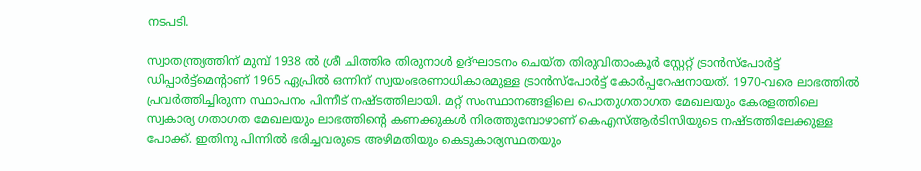നടപടി.

സ്വാതന്ത്ര്യത്തിന് മുമ്പ് 1938 ല്‍ ശ്രീ ചിത്തിര തിരുനാള്‍ ഉദ്ഘാടനം ചെയ്ത തിരുവിതാംകൂര്‍ സ്റ്റേറ്റ് ട്രാന്‍സ്‌പോര്‍ട്ട് ഡിപ്പാര്‍ട്ട്‌മെന്റാണ് 1965 ഏപ്രില്‍ ഒന്നിന് സ്വയംഭരണാധികാരമുള്ള ട്രാന്‍സ്‌പോര്‍ട്ട് കോര്‍പ്പറേഷനായത്. 1970-വരെ ലാഭത്തില്‍ പ്രവര്‍ത്തിച്ചിരുന്ന സ്ഥാപനം പിന്നീട് നഷ്ടത്തിലായി. മറ്റ് സംസ്ഥാനങ്ങളിലെ പൊതുഗതാഗത മേഖലയും കേരളത്തിലെ സ്വകാര്യ ഗതാഗത മേഖലയും ലാഭത്തിന്റെ കണക്കുകള്‍ നിരത്തുമ്പോഴാണ് കെഎസ്ആര്‍ടിസിയുടെ നഷ്ടത്തിലേക്കുള്ള പോക്ക്. ഇതിനു പിന്നില്‍ ഭരിച്ചവരുടെ അഴിമതിയും കെടുകാര്യസ്ഥതയും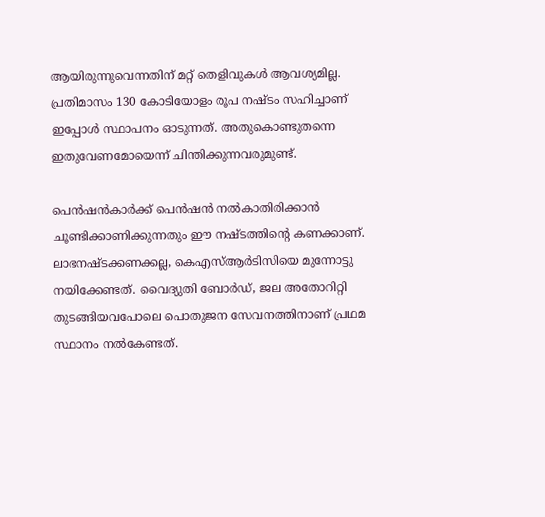ആയിരുന്നുവെന്നതിന് മറ്റ് തെളിവുകള്‍ ആവശ്യമില്ല. പ്രതിമാസം 130 കോടിയോളം രൂപ നഷ്ടം സഹിച്ചാണ് ഇപ്പോള്‍ സ്ഥാപനം ഓടുന്നത്. അതുകൊണ്ടുതന്നെ ഇതുവേണമോയെന്ന് ചിന്തിക്കുന്നവരുമുണ്ട്.

പെന്‍ഷന്‍കാര്‍ക്ക് പെന്‍ഷന്‍ നല്‍കാതിരിക്കാന്‍ ചൂണ്ടിക്കാണിക്കുന്നതും ഈ നഷ്ടത്തിന്റെ കണക്കാണ്. ലാഭനഷ്ടക്കണക്കല്ല, കെഎസ്ആര്‍ടിസിയെ മുന്നോട്ടു നയിക്കേണ്ടത്. വൈദ്യുതി ബോര്‍ഡ്, ജല അതോറിറ്റി തുടങ്ങിയവപോലെ പൊതുജന സേവനത്തിനാണ് പ്രഥമ സ്ഥാനം നല്‍കേണ്ടത്.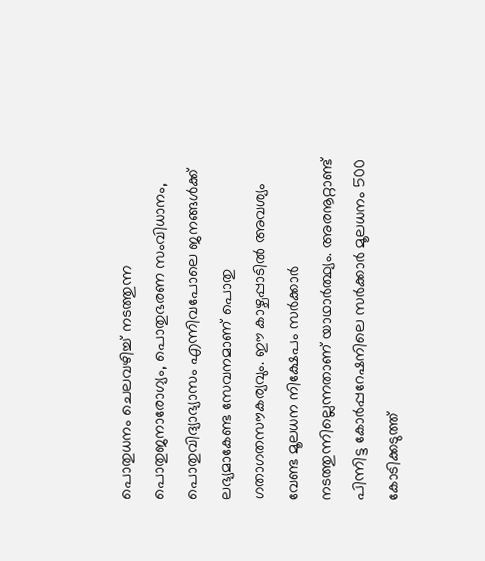പൊതുധനം ചെലവഴിച്ച് നടത്തുന്ന പൊതുജനാരോഗ്യം, പൊതുഭരണ സംവിധാനം, പൊതുവിദ്യാഭ്യാസം എന്നിവപോലെ ജനങ്ങള്‍ക്ക് ലഭ്യമാകേണ്ട സേവനമാണ് പൊതു ഗതാഗതസൗകര്യവും. ഈ കാഴ്ചപ്പാടില്‍ അവശ്യം വേണ്ട മൂലധന നിക്ഷേപം സര്‍ക്കാര്‍ നടത്തുന്നില്ലെന്നതാണ് യാഥാര്‍ത്ഥ്യം. അരനൂറ്റാണ്ട് പിന്നിട്ട കോര്‍പ്പറേഷനിലെ സര്‍ക്കാര്‍ മൂലധനം 500 കോടിക്കടുത്ത്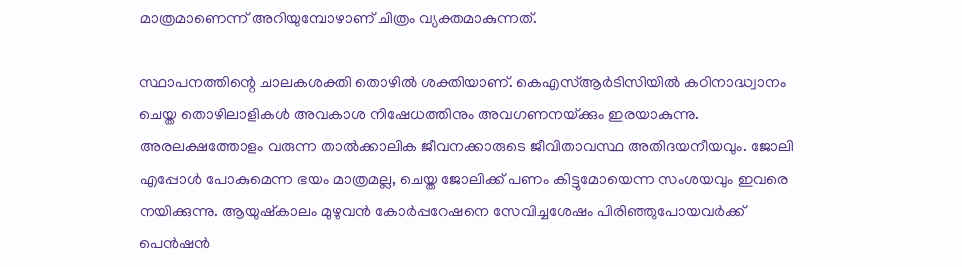മാത്രമാണെന്ന് അറിയുമ്പോഴാണ് ചിത്രം വ്യക്തമാകുന്നത്.

സ്ഥാപനത്തിന്റെ ചാലകശക്തി തൊഴില്‍ ശക്തിയാണ്. കെഎസ്ആര്‍ടിസിയില്‍ കഠിനാദ്ധ്വാനം ചെയ്ത തൊഴിലാളികള്‍ അവകാശ നിഷേധത്തിനും അവഗണനയ്‌ക്കും ഇരയാകുന്നു. അരലക്ഷത്തോളം വരുന്ന താല്‍ക്കാലിക ജീവനക്കാരുടെ ജീവിതാവസ്ഥ അതിദയനീയവും. ജോലി എപ്പോള്‍ പോകുമെന്ന ഭയം മാത്രമല്ല, ചെയ്ത ജോലിക്ക് പണം കിട്ടുമോയെന്ന സംശയവും ഇവരെ നയിക്കുന്നു. ആയുഷ്‌കാലം മുഴുവന്‍ കോര്‍പ്പറേഷനെ സേവിച്ചശേഷം പിരിഞ്ഞുപോയവര്‍ക്ക് പെന്‍ഷന്‍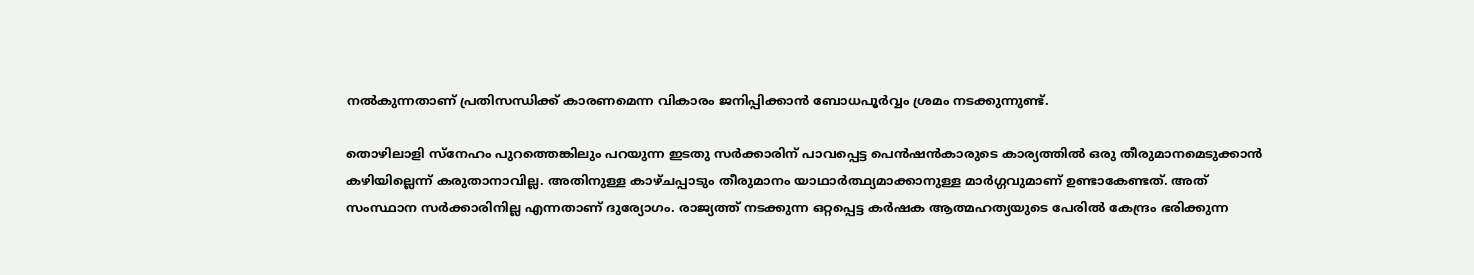നല്‍കുന്നതാണ് പ്രതിസന്ധിക്ക് കാരണമെന്ന വികാരം ജനിപ്പിക്കാന്‍ ബോധപൂര്‍വ്വം ശ്രമം നടക്കുന്നുണ്ട്.

തൊഴിലാളി സ്‌നേഹം പുറത്തെങ്കിലും പറയുന്ന ഇടതു സര്‍ക്കാരിന് പാവപ്പെട്ട പെന്‍ഷന്‍കാരുടെ കാര്യത്തില്‍ ഒരു തീരുമാനമെടുക്കാന്‍ കഴിയില്ലെന്ന് കരുതാനാവില്ല. അതിനുള്ള കാഴ്ചപ്പാടും തീരുമാനം യാഥാര്‍ത്ഥ്യമാക്കാനുള്ള മാര്‍ഗ്ഗവുമാണ് ഉണ്ടാകേണ്ടത്. അത് സംസ്ഥാന സര്‍ക്കാരിനില്ല എന്നതാണ് ദുര്യോഗം. രാജ്യത്ത് നടക്കുന്ന ഒറ്റപ്പെട്ട കര്‍ഷക ആത്മഹത്യയുടെ പേരില്‍ കേന്ദ്രം ഭരിക്കുന്ന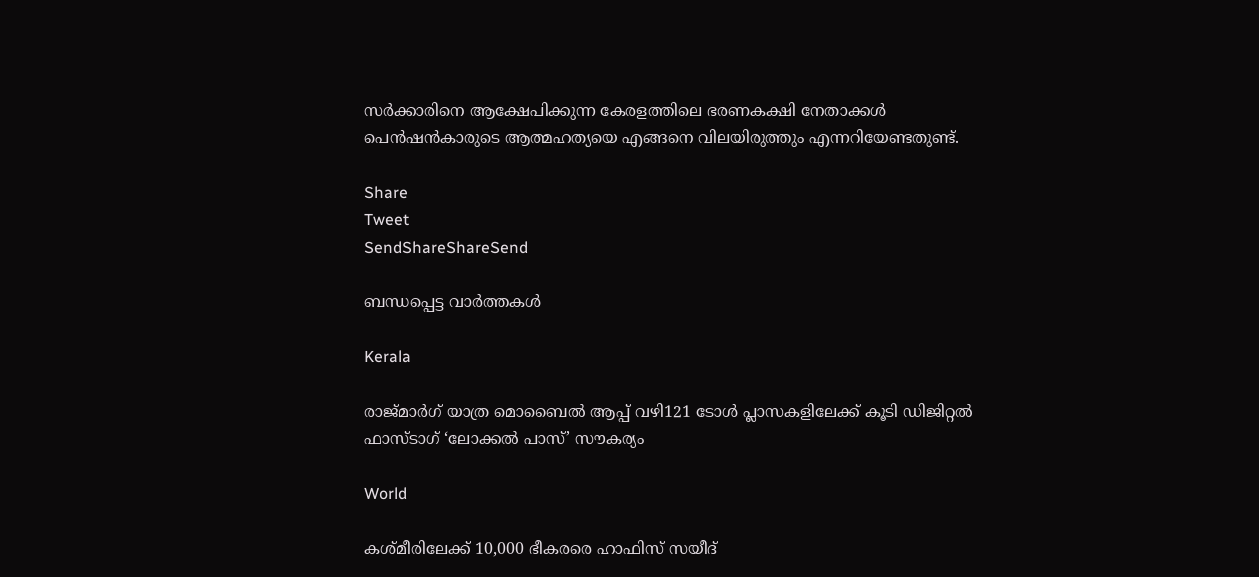സര്‍ക്കാരിനെ ആക്ഷേപിക്കുന്ന കേരളത്തിലെ ഭരണകക്ഷി നേതാക്കള്‍ പെന്‍ഷന്‍കാരുടെ ആത്മഹത്യയെ എങ്ങനെ വിലയിരുത്തും എന്നറിയേണ്ടതുണ്ട്.

Share
Tweet
SendShareShareSend

ബന്ധപ്പെട്ട വാര്‍ത്തകള്‍

Kerala

രാജ്മാര്‍ഗ് യാത്ര മൊബൈല്‍ ആപ്പ് വഴി121 ടോള്‍ പ്ലാസകളിലേക്ക് കൂടി ഡിജിറ്റല്‍ ഫാസ്ടാഗ് ‘ലോക്കല്‍ പാസ്’ സൗകര്യം

World

കശ്മീരിലേക്ക് 10,000 ഭീകരരെ ഹാഫിസ് സയീദ്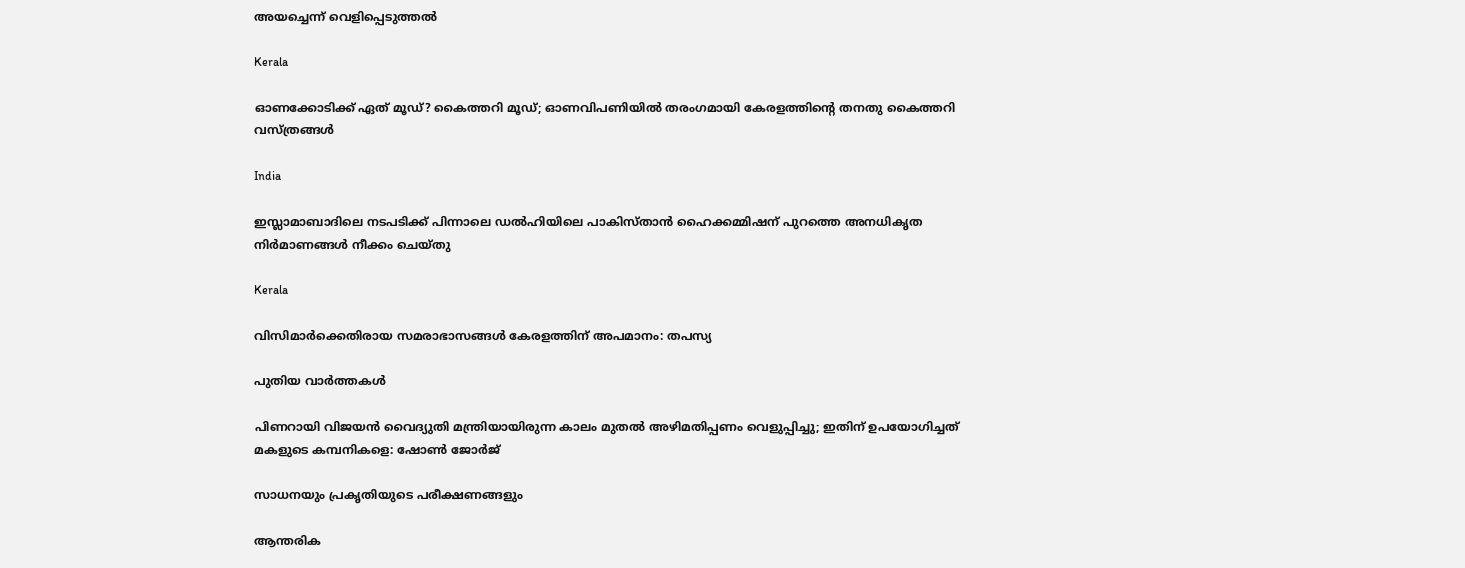അയച്ചെന്ന് വെളിപ്പെടുത്തല്‍

Kerala

ഓണക്കോടിക്ക് ഏത് മൂഡ്? കൈത്തറി മൂഡ്; ഓണവിപണിയില്‍ തരംഗമായി കേരളത്തിന്റെ തനതു കൈത്തറി വസ്ത്രങ്ങള്‍

India

ഇസ്ലാമാബാദിലെ നടപടിക്ക് പിന്നാലെ ഡൽഹിയിലെ പാകിസ്താൻ ഹൈക്കമ്മിഷന് പുറത്തെ അനധികൃത നിർമാണങ്ങൾ നീക്കം ചെയ്തു

Kerala

വിസിമാര്‍ക്കെതിരായ സമരാഭാസങ്ങള്‍ കേരളത്തിന് അപമാനം: തപസ്യ

പുതിയ വാര്‍ത്തകള്‍

പിണറായി വിജയൻ വൈദ്യുതി മന്ത്രിയായിരുന്ന കാലം മുതൽ അഴിമതിപ്പണം വെളുപ്പിച്ചു; ഇതിന് ഉപയോഗിച്ചത് മകളുടെ കമ്പനികളെ: ഷോൺ ജോർജ്

സാധനയും പ്രകൃതിയുടെ പരീക്ഷണങ്ങളും

ആന്തരിക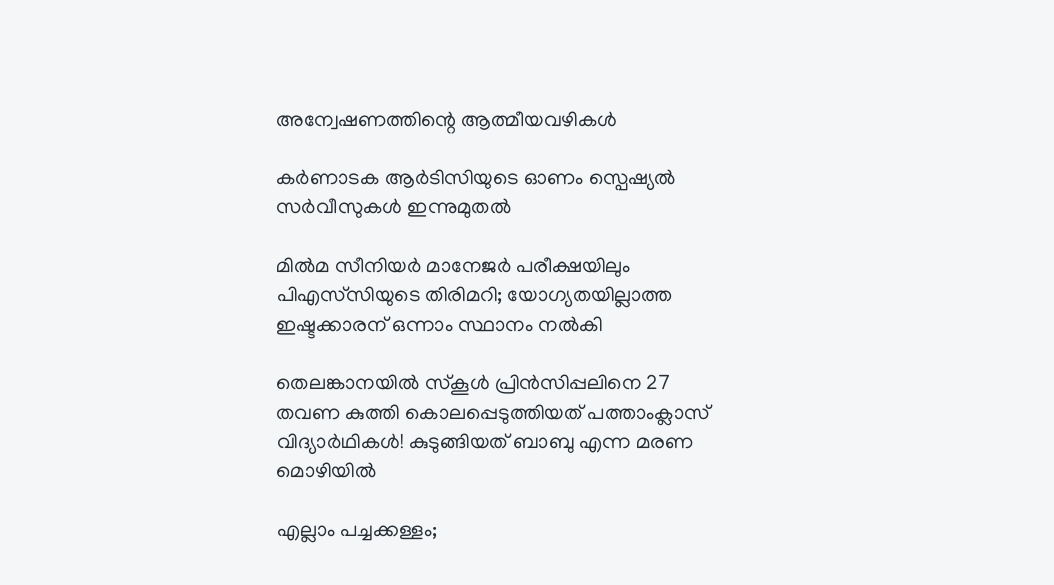അന്വേഷണത്തിന്റെ ആത്മീയവഴികള്‍

കര്‍ണാടക ആര്‍ടിസിയുടെ ഓണം സ്പെഷ്യൽ സര്‍വീസുകള്‍ ഇന്നുമുതൽ

മില്‍മ സീനിയര്‍ മാനേജര്‍ പരീക്ഷയിലും പിഎസ്‌സിയുടെ തിരിമറി; യോഗ്യതയില്ലാത്ത ഇഷ്ടക്കാരന് ഒന്നാം സ്ഥാനം നല്‍കി

തെലങ്കാനയിൽ സ്കൂൾ പ്രിൻസിപ്പലിനെ 27 തവണ കുത്തി കൊലപ്പെടുത്തിയത് പത്താംക്ലാസ് വിദ്യാർഥികൾ! കുടുങ്ങിയത് ബാബു എന്ന മരണ മൊഴിയിൽ

എല്ലാം പച്ചക്കള്ളം;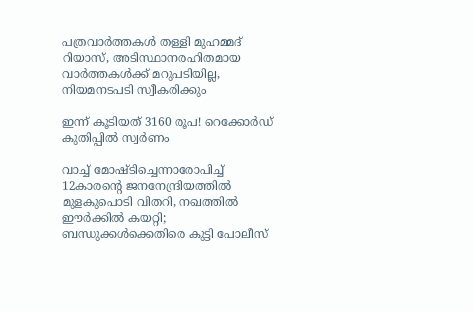പത്രവാർത്തകൾ തള്ളി മുഹമ്മദ് റിയാസ്, അടിസ്ഥാനരഹിതമായ വാർത്തകൾക്ക് മറുപടിയില്ല, നിയമനടപടി സ്വീകരിക്കും

ഇന്ന് കൂടിയത് 3160 രൂപ! റെക്കോർഡ് കുതിപ്പിൽ സ്വർണം

വാച്ച് മോഷ്ടിച്ചെന്നാരോപിച്ച് 12കാരന്റെ ജനനേന്ദ്രിയത്തിൽ മുളകുപൊടി വിതറി, നഖത്തിൽ ഈർക്കിൽ കയറ്റി; ബന്ധുക്കൾക്കെതിരെ കുട്ടി പോലീസ്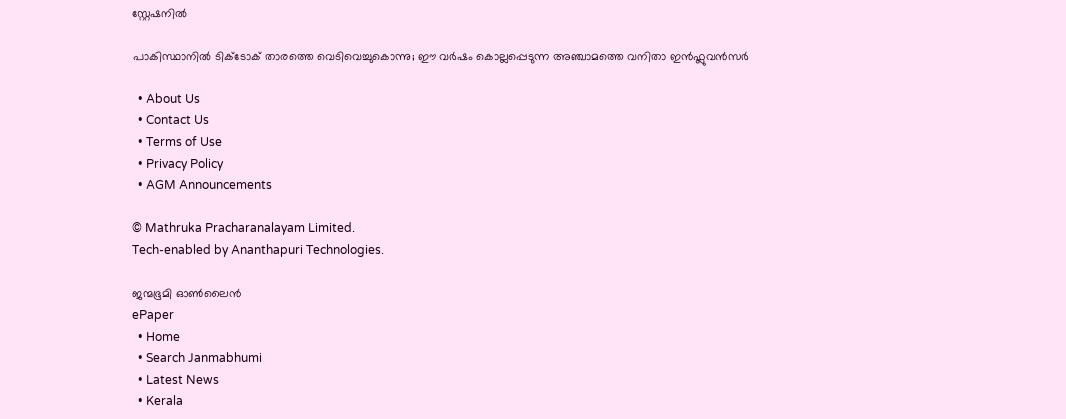സ്റ്റേഷനിൽ

പാകിസ്ഥാനില്‍ ടിക്ടോക് താരത്തെ വെടിവെച്ചുകൊന്നു; ഈ വർഷം കൊല്ലപ്പെടുന്ന അഞ്ചാമത്തെ വനിതാ ഇൻഫ്ലുവൻസർ

  • About Us
  • Contact Us
  • Terms of Use
  • Privacy Policy
  • AGM Announcements

© Mathruka Pracharanalayam Limited.
Tech-enabled by Ananthapuri Technologies.

ജന്മഭൂമി ഓണ്‍ലൈന്‍
ePaper
  • Home
  • Search Janmabhumi
  • Latest News
  • Kerala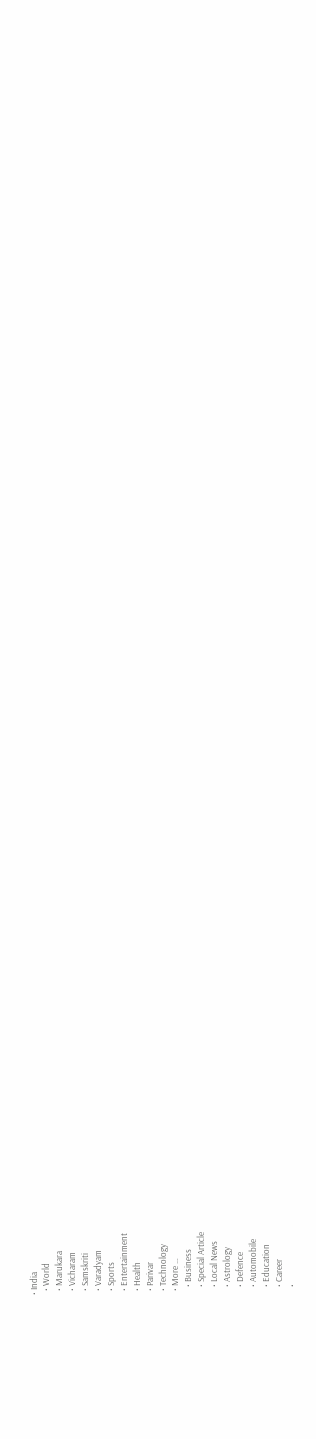• India
  • World
  • Marukara
  • Vicharam
  • Samskriti
  • Varadyam
  • Sports
  • Entertainment
  • Health
  • Parivar
  • Technology
  • More …
    • Business
    • Special Article
    • Local News
    • Astrology
    • Defence
    • Automobile
    • Education
    • Career
    •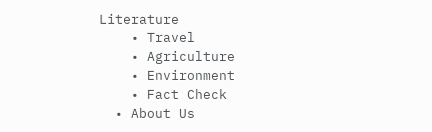Literature
    • Travel
    • Agriculture
    • Environment
    • Fact Check
  • About Us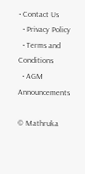• Contact Us
  • Privacy Policy
  • Terms and Conditions
  • AGM Announcements

© Mathruka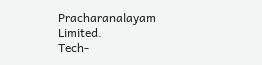Pracharanalayam Limited.
Tech-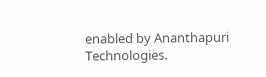enabled by Ananthapuri Technologies.